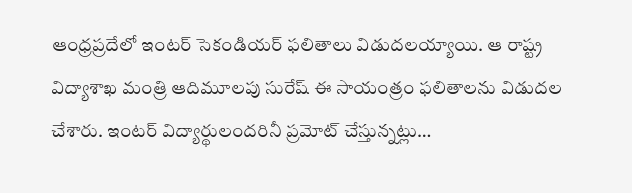ఆంధ్రప్రదేలో ఇంటర్ సెకండియర్ ఫలితాలు విడుదలయ్యాయి. ఆ రాష్ట్ర విద్యాశాఖ మంత్రి ఆదిమూలపు సురేష్ ఈ సాయంత్రం ఫలితాలను విడుదల చేశారు. ఇంటర్ విద్యార్థులందరినీ ప్రమోట్ చేస్తున్నట్లు…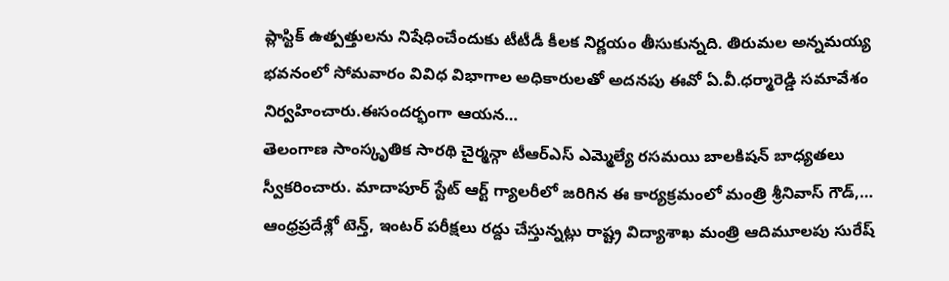ప్లాస్టిక్ ఉత్పత్తులను నిషేధించేందుకు టీటీడీ కీలక నిర్ణయం తీసుకున్నది. తిరుమల అన్నమయ్య భవనంలో సోమవారం వివిధ విభాగాల అధికారులతో అదనపు ఈవో ఏ.వీ.ధర్మారెడ్డి సమావేశం నిర్వహించారు.ఈసందర్భంగా ఆయన…
తెలంగాణ సాంస్కృతిక సారథి చైర్మన్గా టీఆర్ఎస్ ఎమ్మెల్యే రసమయి బాలకిషన్ బాధ్యతలు స్వీకరించారు. మాదాపూర్ స్టేట్ ఆర్ట్ గ్యాలరీలో జరిగిన ఈ కార్యక్రమంలో మంత్రి శ్రీనివాస్ గౌడ్,…
ఆంధ్రప్రదేశ్లో టెన్త్, ఇంటర్ పరీక్షలు రద్దు చేస్తున్నట్లు రాష్ట్ర విద్యాశాఖ మంత్రి ఆదిమూలపు సురేష్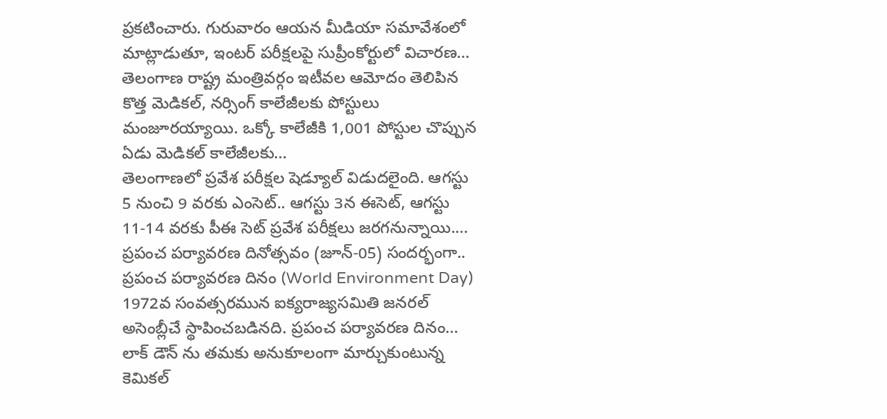ప్రకటించారు. గురువారం ఆయన మీడియా సమావేశంలో మాట్లాడుతూ, ఇంటర్ పరీక్షలపై సుప్రీంకోర్టులో విచారణ…
తెలంగాణ రాష్ట్ర మంత్రివర్గం ఇటీవల ఆమోదం తెలిపిన కొత్త మెడికల్, నర్సింగ్ కాలేజీలకు పోస్టులు మంజూరయ్యాయి. ఒక్కో కాలేజీకి 1,001 పోస్టుల చొప్పున ఏడు మెడికల్ కాలేజీలకు…
తెలంగాణలో ప్రవేశ పరీక్షల షెడ్యూల్ విడుదలైంది. ఆగస్టు 5 నుంచి 9 వరకు ఎంసెట్.. ఆగస్టు 3న ఈసెట్, ఆగస్టు 11-14 వరకు పీఈ సెట్ ప్రవేశ పరీక్షలు జరగనున్నాయి.…
ప్రపంచ పర్యావరణ దినోత్సవం (జూన్-05) సందర్భంగా.. ప్రపంచ పర్యావరణ దినం (World Environment Day) 1972వ సంవత్సరమున ఐక్యరాజ్యసమితి జనరల్ అసెంబ్లీచే స్థాపించబడినది. ప్రపంచ పర్యావరణ దినం…
లాక్ డౌన్ ను తమకు అనుకూలంగా మార్చుకుంటున్న కెమికల్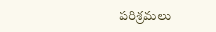పరిశ్రమలు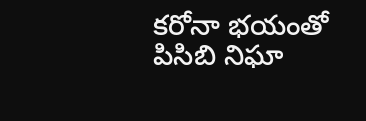కరోనా భయంతో పిసిబి నిఘా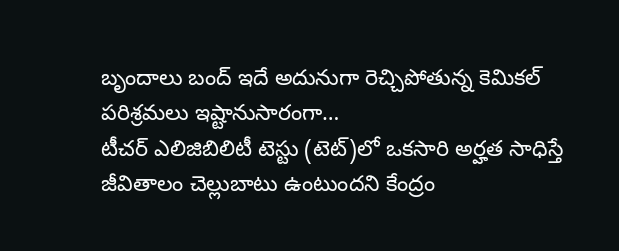బృందాలు బంద్ ఇదే అదునుగా రెచ్చిపోతున్న కెమికల్ పరిశ్రమలు ఇష్టానుసారంగా…
టీచర్ ఎలిజిబిలిటీ టెస్టు (టెట్)లో ఒకసారి అర్హత సాధిస్తే జీవితాలం చెల్లుబాటు ఉంటుందని కేంద్రం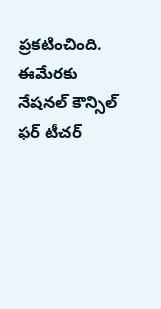ప్రకటించింది. ఈమేరకు నేషనల్ కౌన్సిల్ ఫర్ టీచర్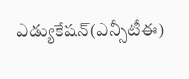ఎడ్యుకేషన్(ఎన్సీటీఈ)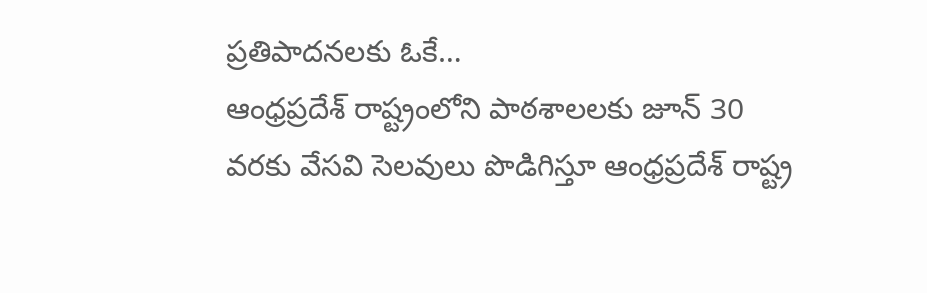ప్రతిపాదనలకు ఓకే…
ఆంధ్రప్రదేశ్ రాష్ట్రంలోని పాఠశాలలకు జూన్ 30 వరకు వేసవి సెలవులు పొడిగిస్తూ ఆంధ్రప్రదేశ్ రాష్ట్ర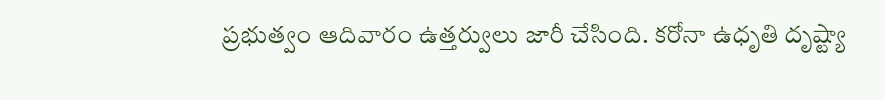ప్రభుత్వం ఆదివారం ఉత్తర్వులు జారీ చేసింది. కరోనా ఉధృతి దృష్ట్యా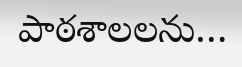పాఠశాలలను…